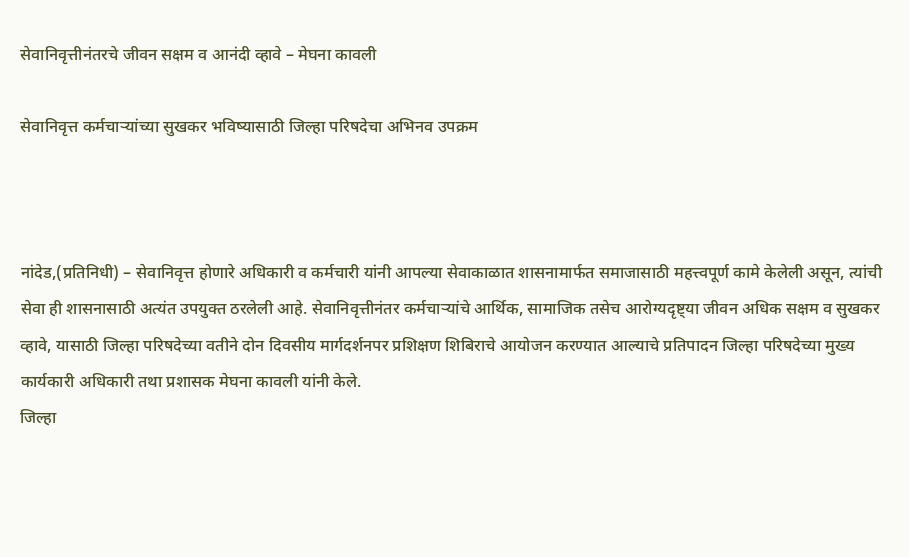सेवानिवृत्तीनंतरचे जीवन सक्षम व आनंदी व्हावे – मेघना कावली

सेवानिवृत्त कर्मचाऱ्यांच्या सुखकर भविष्यासाठी जिल्हा परिषदेचा अभिनव उपक्रम



नांदेड,(प्रतिनिधी) – सेवानिवृत्त होणारे अधिकारी व कर्मचारी यांनी आपल्या सेवाकाळात शासनामार्फत समाजासाठी महत्त्वपूर्ण कामे केलेली असून, त्यांची सेवा ही शासनासाठी अत्यंत उपयुक्त ठरलेली आहे. सेवानिवृत्तीनंतर कर्मचाऱ्यांचे आर्थिक, सामाजिक तसेच आरोग्यदृष्ट्या जीवन अधिक सक्षम व सुखकर व्हावे, यासाठी जिल्हा परिषदेच्या वतीने दोन दिवसीय मार्गदर्शनपर प्रशिक्षण शिबिराचे आयोजन करण्यात आल्याचे प्रतिपादन जिल्हा परिषदेच्या मुख्य कार्यकारी अधिकारी तथा प्रशासक मेघना कावली यांनी केले.
जिल्हा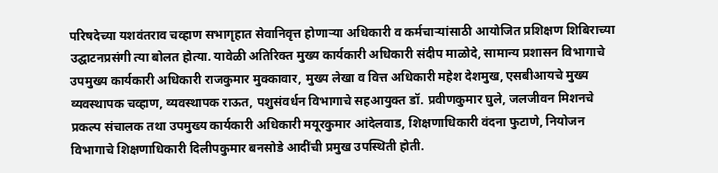परिषदेच्या यशवंतराव चव्हाण सभागृहात सेवानिवृत्त होणाऱ्या अधिकारी व कर्मचाऱ्यांसाठी आयोजित प्रशिक्षण शिबिराच्या उद्घाटनप्रसंगी त्या बोलत होत्या. यावेळी अतिरिक्त मुख्य कार्यकारी अधिकारी संदीप माळोदे, सामान्य प्रशासन विभागाचे उपमुख्य कार्यकारी अधिकारी राजकुमार मुक्कावार, मुख्य लेखा व वित्त अधिकारी महेश देशमुख, एसबीआयचे मुख्य व्यवस्थापक चव्हाण, व्यवस्थापक राऊत, पशुसंवर्धन विभागाचे सहआयुक्त डॉ. प्रवीणकुमार घुले, जलजीवन मिशनचे प्रकल्प संचालक तथा उपमुख्य कार्यकारी अधिकारी मयूरकुमार आंदेलवाड, शिक्षणाधिकारी वंदना फुटाणे, नियोजन विभागाचे शिक्षणाधिकारी दिलीपकुमार बनसोडे आदींची प्रमुख उपस्थिती होती.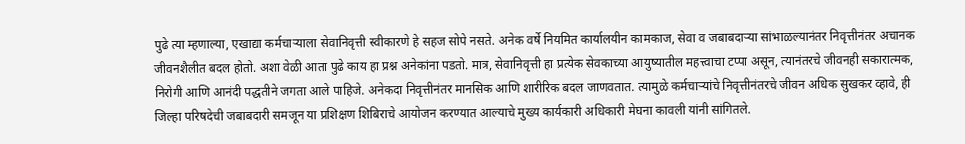पुढे त्या म्हणाल्या, एखाद्या कर्मचाऱ्याला सेवानिवृत्ती स्वीकारणे हे सहज सोपे नसते. अनेक वर्षे नियमित कार्यालयीन कामकाज, सेवा व जबाबदाऱ्या सांभाळल्यानंतर निवृत्तीनंतर अचानक जीवनशैलीत बदल होतो. अशा वेळी आता पुढे काय हा प्रश्न अनेकांना पडतो. मात्र, सेवानिवृत्ती हा प्रत्येक सेवकाच्या आयुष्यातील महत्त्वाचा टप्पा असून, त्यानंतरचे जीवनही सकारात्मक, निरोगी आणि आनंदी पद्धतीने जगता आले पाहिजे. अनेकदा निवृत्तीनंतर मानसिक आणि शारीरिक बदल जाणवतात. त्यामुळे कर्मचाऱ्यांचे निवृत्तीनंतरचे जीवन अधिक सुखकर व्हावे, ही जिल्हा परिषदेची जबाबदारी समजून या प्रशिक्षण शिबिराचे आयोजन करण्यात आल्याचे मुख्य कार्यकारी अधिकारी मेघना कावली यांनी सांगितले.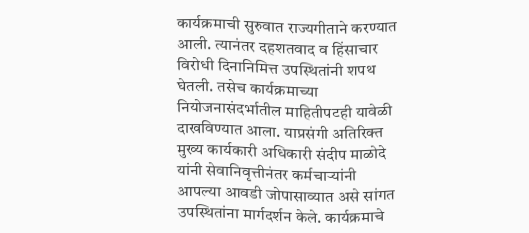कार्यक्रमाची सुरुवात राज्यगीताने करण्यात आली. त्यानंतर दहशतवाद व हिंसाचार विरोधी दिनानिमित्त उपस्थितांनी शपथ घेतली. तसेच कार्यक्रमाच्या नियोजनासंदर्भातील माहितीपटही यावेळी दाखविण्यात आला. याप्रसंगी अतिरिक्त मुख्य कार्यकारी अधिकारी संदीप माळोदे यांनी सेवानिवृत्तीनंतर कर्मचाऱ्यांनी आपल्या आवडी जोपासाव्यात असे सांगत उपस्थितांना मार्गदर्शन केले. कार्यक्रमाचे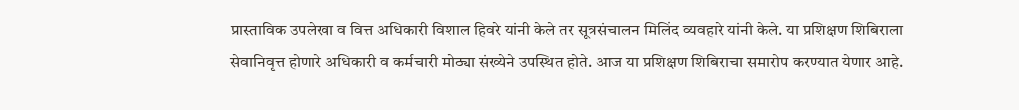प्रास्ताविक उपलेखा व वित्त अधिकारी विशाल हिवरे यांनी केले तर सूत्रसंचालन मिलिंद व्यवहारे यांनी केले. या प्रशिक्षण शिबिराला सेवानिवृत्त होणारे अधिकारी व कर्मचारी मोठ्या संख्येने उपस्थित होते. आज या प्रशिक्षण शिबिराचा समारोप करण्यात येणार आहे.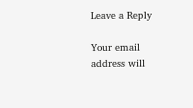Leave a Reply

Your email address will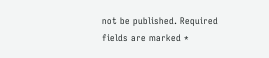not be published. Required fields are marked *